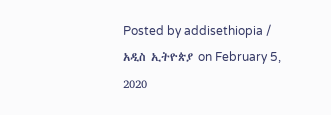Posted by addisethiopia / አዲስ ኢትዮጵያ on February 5, 2020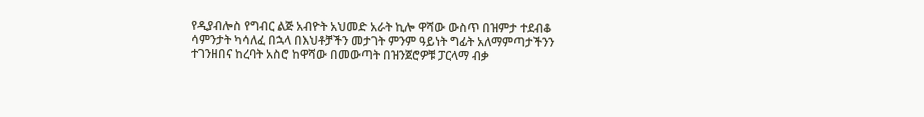የዲያብሎስ የግብር ልጅ አብዮት አህመድ አራት ኪሎ ዋሻው ውስጥ በዝምታ ተደብቆ ሳምንታት ካሳለፈ በኋላ በእህቶቻችን መታገት ምንም ዓይነት ግፊት አለማምጣታችንን ተገንዘበና ከረባት አስሮ ከዋሻው በመውጣት በዝንጀሮዎቹ ፓርላማ ብቃ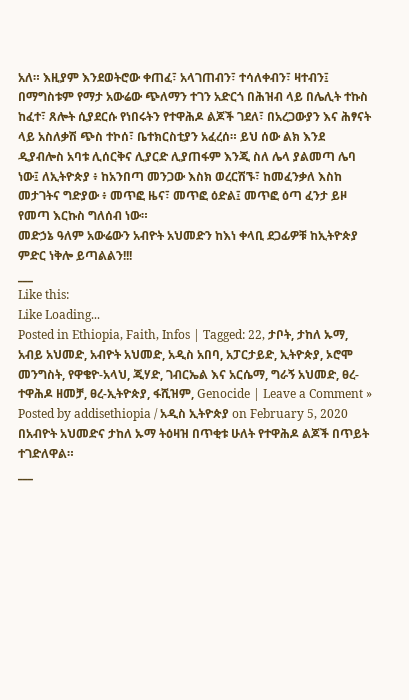አለ። እዚያም እንደወትሮው ቀጠፈ፣ አላገጠብን፣ ተሳለቀብን፣ ዛተብን፤ በማግስቱም የማታ አውሬው ጭለማን ተገን አድርጎ በሕዝብ ላይ በሌሊት ተኩስ ከፈተ፣ ጸሎት ሲያደርሱ የነበሩትን የተዋሕዶ ልጆች ገደለ፣ በአረጋውያን እና ሕፃናት ላይ አስለቃሽ ጭስ ተኮሰ፣ ቤተክርስቲያን አፈረሰ። ይህ ሰው ልክ እንደ ዲያብሎስ አባቱ ሊሰርቅና ሊያርድ ሊያጠፋም እንጂ ስለ ሌላ ያልመጣ ሌባ ነው፤ ለኢትዮጵያ ፥ ከአንበጣ መንጋው እስክ ወረርሽኙ፣ ከመፈንቃለ እስከ መታገትና ግድያው ፥ መጥፎ ዜና፣ መጥፎ ዕድል፤ መጥፎ ዕጣ ፈንታ ይዞ የመጣ እርኩስ ግለሰብ ነው።
መድኃኔ ዓለም አውሬውን አብዮት አህመድን ከእነ ቀላቢ ደጋፊዎቹ ከኢትዮጵያ ምድር ነቅሎ ይጣልልን!!!
___
Like this:
Like Loading...
Posted in Ethiopia, Faith, Infos | Tagged: 22, ታቦት, ታከለ ኡማ, አብይ አህመድ, አብዮት አህመድ, አዲስ አበባ, አፓርታይድ, ኢትዮጵያ, ኦሮሞ መንግስት, የዋቄዮ-አላህ, ጂሃድ, ገብርኤል እና አርሴማ, ግራኝ አህመድ, ፀረ-ተዋሕዶ ዘመቻ, ፀረ-ኢትዮጵያ, ፋሺዝም, Genocide | Leave a Comment »
Posted by addisethiopia / አዲስ ኢትዮጵያ on February 5, 2020
በአብዮት አህመድና ታከለ ኡማ ትዕዛዝ በጥቂቱ ሁለት የተዋሕዶ ልጆች በጥይት ተገድለዋል።
___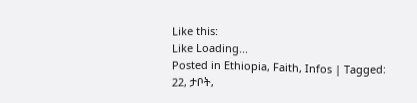Like this:
Like Loading...
Posted in Ethiopia, Faith, Infos | Tagged: 22, ታቦት,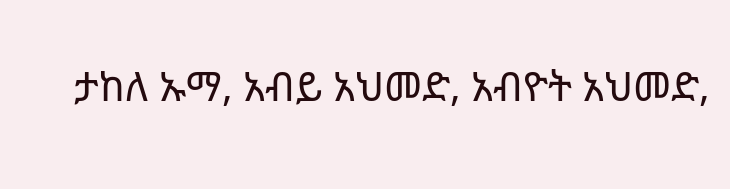ታከለ ኡማ, አብይ አህመድ, አብዮት አህመድ,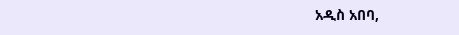አዲስ አበባ,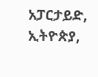አፓርታይድ, ኢትዮጵያ,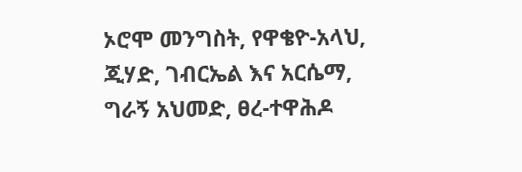ኦሮሞ መንግስት, የዋቄዮ-አላህ, ጂሃድ, ገብርኤል እና አርሴማ, ግራኝ አህመድ, ፀረ-ተዋሕዶ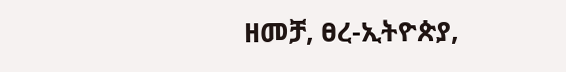ዘመቻ, ፀረ-ኢትዮጵያ,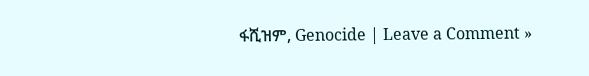ፋሺዝም, Genocide | Leave a Comment »